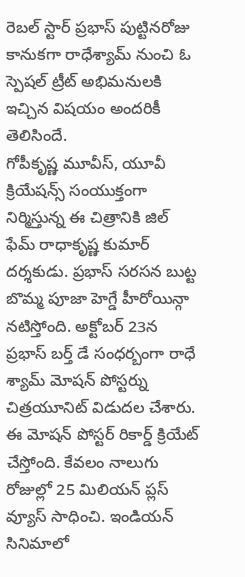రెబల్ స్టార్ ప్రభాస్ పుట్టినరోజు కానుకగా రాధేశ్యామ్ నుంచి ఓ స్పెషల్ ట్రీట్ అభిమనులకి ఇచ్చిన విషయం అందరికీ తెలిసిందే.
గోపీకృష్ణ మూవీస్, యూవీ క్రియేషన్స్ సంయుక్తంగా నిర్మిస్తున్న ఈ చిత్రానికి జిల్ ఫేమ్ రాధాకృష్ణ కుమార్ దర్శకుడు. ప్రభాస్ సరసన బుట్ట బొమ్మ పూజా హెగ్డే హీరోయిన్గా నటిస్తోంది. అక్టోబర్ 23న ప్రభాస్ బర్త్ డే సంధర్బంగా రాధే శ్యామ్ మోషన్ పోస్టర్ను చిత్రయూనిట్ విడుదల చేశారు. ఈ మోషన్ పోస్టర్ రికార్డ్ క్రియేట్ చేస్తోంది. కేవలం నాలుగు రోజుల్లో 25 మిలియన్ ప్లస్ వ్యూస్ సాధించి. ఇండియన్ సినిమాలో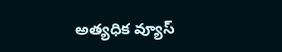అత్యధిక వ్యూస్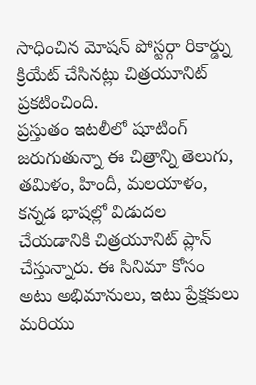సాధించిన మోషన్ పోస్టర్గా రికార్డ్ను క్రియేట్ చేసినట్లు చిత్రయూనిట్ ప్రకటించింది.
ప్రస్తుతం ఇటలీలో షూటింగ్ జరుగుతున్నా ఈ చిత్రాన్ని తెలుగు, తమిళం, హిందీ, మలయాళం, కన్నడ భాషల్లో విడుదల చేయడానికి చిత్రయూనిట్ ప్లాన్ చేస్తున్నారు. ఈ సినిమా కోసం అటు అభిమానులు, ఇటు ప్రేక్షకులు మరియు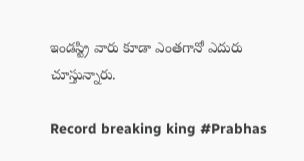ఇండస్ట్రి వారు కూడా ఎంతగానో ఎదురు చూస్తున్నారు.

Record breaking king #Prabhas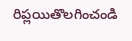రిప్లయితొలగించండి